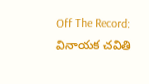Off The Record: వినాయక చవితి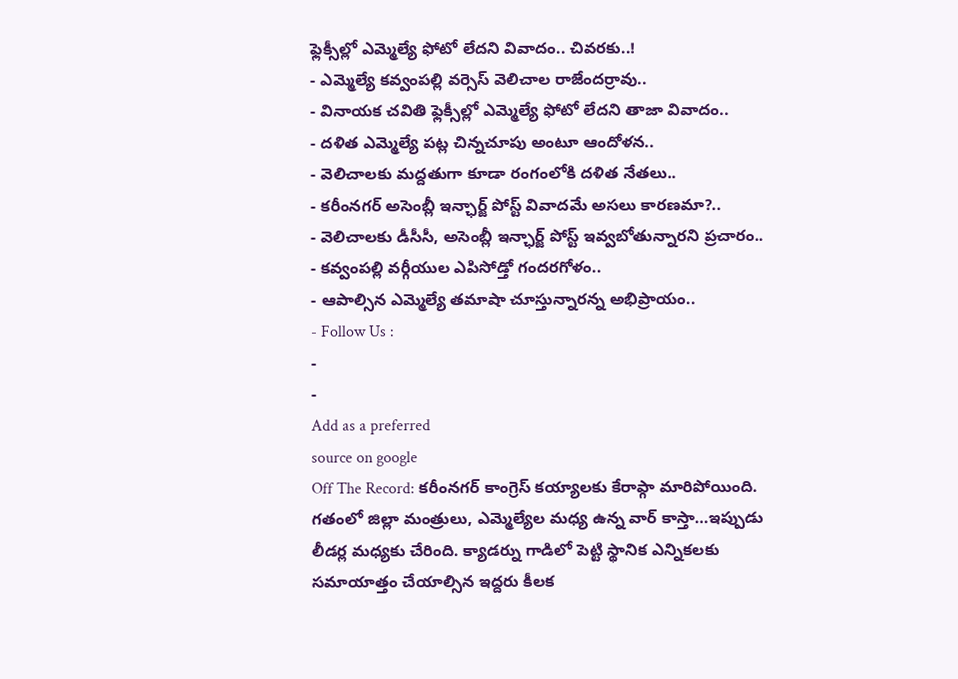ఫ్లెక్సీల్లో ఎమ్మెల్యే ఫోటో లేదని వివాదం.. చివరకు..!
- ఎమ్మెల్యే కవ్వంపల్లి వర్సెస్ వెలిచాల రాజేందర్రావు..
- వినాయక చవితి ఫ్లెక్సీల్లో ఎమ్మెల్యే ఫోటో లేదని తాజా వివాదం..
- దళిత ఎమ్మెల్యే పట్ల చిన్నచూపు అంటూ ఆందోళన..
- వెలిచాలకు మద్దతుగా కూడా రంగంలోకి దళిత నేతలు..
- కరీంనగర్ అసెంబ్లీ ఇన్ఛార్జ్ పోస్ట్ వివాదమే అసలు కారణమా?..
- వెలిచాలకు డీసీసీ, అసెంబ్లీ ఇన్ఛార్జ్ పోస్ట్ ఇవ్వబోతున్నారని ప్రచారం..
- కవ్వంపల్లి వర్గీయుల ఎపిసోడ్తో గందరగోళం..
- ఆపాల్సిన ఎమ్మెల్యే తమాషా చూస్తున్నారన్న అభిప్రాయం..
- Follow Us :
-
-
Add as a preferred
source on google
Off The Record: కరీంనగర్ కాంగ్రెస్ కయ్యాలకు కేరాఫ్గా మారిపోయింది. గతంలో జిల్లా మంత్రులు, ఎమ్మెల్యేల మధ్య ఉన్న వార్ కాస్తా…ఇప్పుడు లీడర్ల మధ్యకు చేరింది. క్యాడర్ను గాడిలో పెట్టి స్థానిక ఎన్నికలకు సమాయాత్తం చేయాల్సిన ఇద్దరు కీలక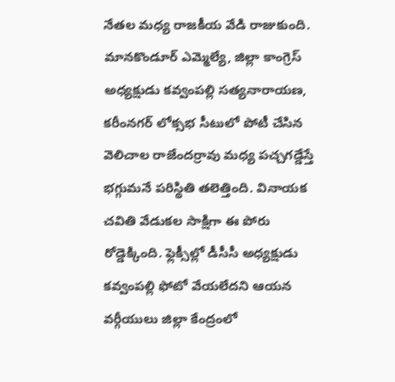నేతల మధ్య రాజకీయ వేడి రాజుకుంది. మానకొండూర్ ఎమ్మెల్యే, జిల్లా కాంగ్రెస్ అధ్యక్షుడు కవ్వంపల్లి సత్యనారాయణ, కరీంనగర్ లోక్సభ సీటులో పోటీ చేసిన వెలిచాల రాజేందర్రావు మధ్య పచ్చగడ్డేస్తే భగ్గుమనే పరిస్థితి తలెత్తింది. వినాయక చవితి వేడుకల సాక్షిగా ఈ పోరు రోడ్డెక్కింది. ఫ్లెక్సీల్లో డీసీసీ అధ్యక్షుడు కవ్వంపల్లి ఫోటో వేయలేదని ఆయన వర్గీయులు జిల్లా కేంద్రంలో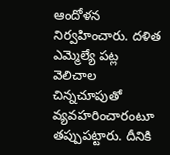ఆందోళన నిర్వహించారు. దళిత ఎమ్మెల్యే పట్ల వెలిచాల చిన్నచూపుతో వ్యవహరించారంటూ తప్పుపట్టారు. దీనికి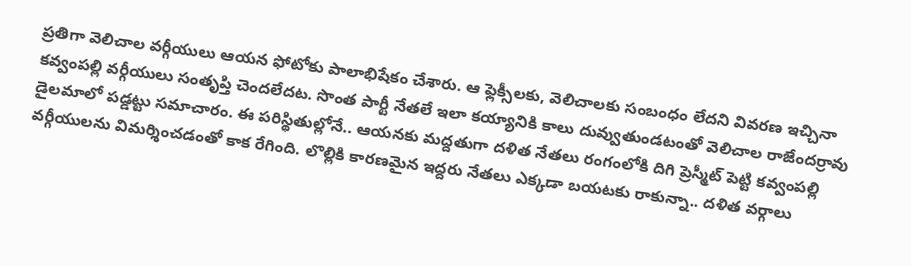ప్రతిగా వెలిచాల వర్గీయులు ఆయన ఫోటోకు పాలాభిషేకం చేశారు. ఆ ఫ్లెక్సీలకు, వెలిచాలకు సంబంధం లేదని వివరణ ఇచ్చినా కవ్వంపల్లి వర్గీయులు సంతృప్తి చెందలేదట. సొంత పార్టీ నేతలే ఇలా కయ్యానికి కాలు దువ్వుతుండటంతో వెలిచాల రాజేందర్రావు డైలమాలో పడ్డట్టు సమాచారం. ఈ పరిస్థితుల్లోనే.. ఆయనకు మద్దతుగా దళిత నేతలు రంగంలోకి దిగి ప్రెస్మీట్ పెట్టి కవ్వంపల్లి వర్గీయులను విమర్శించడంతో కాక రేగింది. లొల్లికి కారణమైన ఇద్దరు నేతలు ఎక్కడా బయటకు రాకున్నా.. దళిత వర్గాలు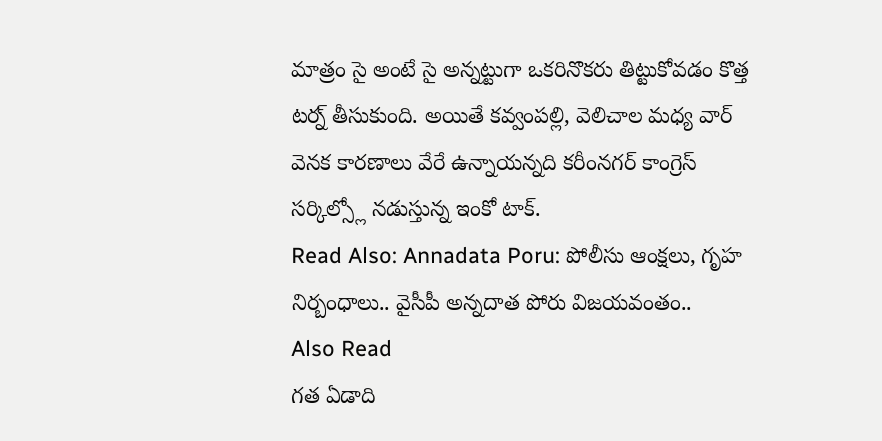మాత్రం సై అంటే సై అన్నట్టుగా ఒకరినొకరు తిట్టుకోవడం కొత్త టర్న్ తీసుకుంది. అయితే కవ్వంపల్లి, వెలిచాల మధ్య వార్ వెనక కారణాలు వేరే ఉన్నాయన్నది కరీంనగర్ కాంగ్రెస్ సర్కిల్స్లో నడుస్తున్న ఇంకో టాక్.
Read Also: Annadata Poru: పోలీసు ఆంక్షలు, గృహ నిర్బంధాలు.. వైసీపీ అన్నదాత పోరు విజయవంతం..
Also Read
గత ఏడాది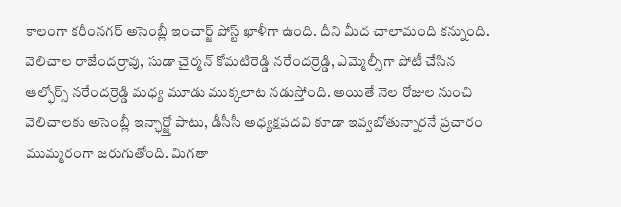కాలంగా కరీంనగర్ అసెంబ్లీ ఇంచార్జ్ పోస్ట్ ఖాళీగా ఉంది. దీని మీద చాలామంది కన్నుంది. వెలిచాల రాజేందర్రావు, సుడా చైర్మన్ కోమటిరెడ్డి నరేందర్రెడ్డి, ఎమ్మెల్సీగా పోటీ చేసిన ఆల్ఫోర్స్ నరేందర్రెడ్డి మధ్య మూడు ముక్కలాట నడుస్తోంది. అయితే నెల రోజుల నుంచి వెలిచాలకు అసెంబ్లీ ఇన్ఛార్జ్తో పాటు, డీసీసీ అధ్యక్షపదవి కూడా ఇవ్వబోతున్నారనే ప్రచారం ముమ్మరంగా జరుగుతోంది. మిగతా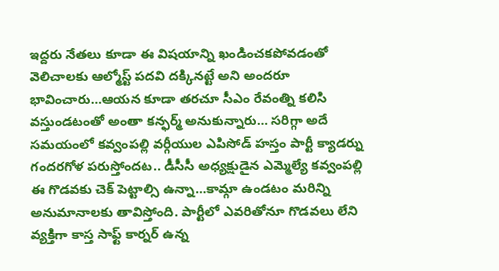ఇద్దరు నేతలు కూడా ఈ విషయాన్ని ఖండించకపోవడంతో వెలిచాలకు ఆల్మోస్ట్ పదవి దక్కినట్టే అని అందరూ భావించారు…ఆయన కూడా తరచూ సీఎం రేవంత్ని కలిసి వస్తుండటంతో అంతా కన్ఫర్మ్ అనుకున్నారు… సరిగ్గా అదే సమయంలో కవ్వంపల్లి వర్గీయుల ఎపిసోడ్ హస్తం పార్టీ క్యాడర్ను గందరగోళ పరుస్తోందట.. డీసీసీ అధ్యక్షుడైన ఎమ్మెల్యే కవ్వంపల్లి ఈ గొడవకు చెక్ పెట్టాల్సి ఉన్నా…కామ్గా ఉండటం మరిన్ని అనుమానాలకు తావిస్తోంది. పార్టీలో ఎవరితోనూ గొడవలు లేని వ్యక్తిగా కాస్త సాఫ్ట్ కార్నర్ ఉన్న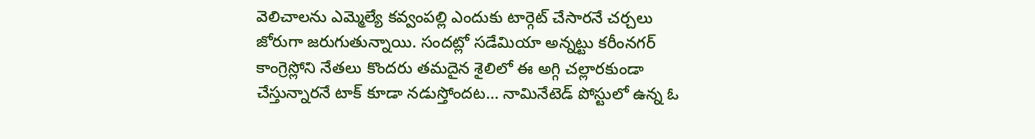వెలిచాలను ఎమ్మెల్యే కవ్వంపల్లి ఎందుకు టార్గెట్ చేసారనే చర్చలు జోరుగా జరుగుతున్నాయి. సందట్లో సడేమియా అన్నట్టు కరీంనగర్ కాంగ్రెస్లోని నేతలు కొందరు తమదైన శైలిలో ఈ అగ్గి చల్లారకుండా చేస్తున్నారనే టాక్ కూడా నడుస్తోందట… నామినేటెడ్ పోస్టులో ఉన్న ఓ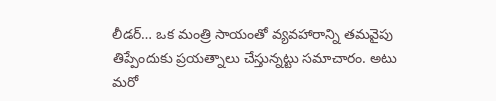లీడర్… ఒక మంత్రి సాయంతో వ్యవహారాన్ని తమవైపు తిప్పేందుకు ప్రయత్నాలు చేస్తున్నట్టు సమాచారం. అటు మరో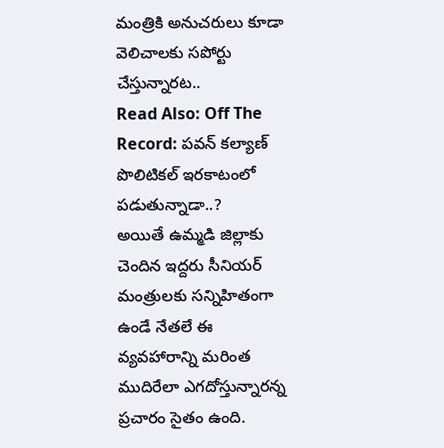మంత్రికి అనుచరులు కూడా వెలిచాలకు సపోర్టు చేస్తున్నారట..
Read Also: Off The Record: పవన్ కల్యాణ్ పొలిటికల్ ఇరకాటంలో పడుతున్నాడా..?
అయితే ఉమ్మడి జిల్లాకు చెందిన ఇద్దరు సీనియర్ మంత్రులకు సన్నిహితంగా ఉండే నేతలే ఈ వ్యవహారాన్ని మరింత ముదిరేలా ఎగదోస్తున్నారన్న ప్రచారం సైతం ఉంది.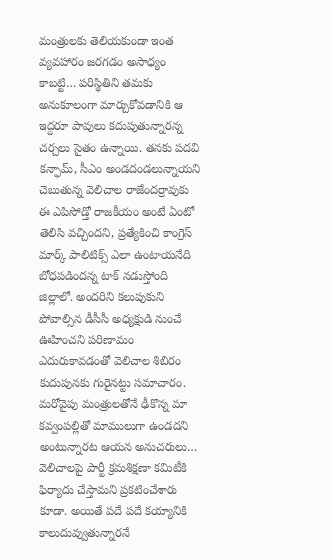మంత్రులకు తెలియకుండా ఇంత వ్యవహారం జరగడం అసాధ్యం కాబట్టి… పరిస్థితిని తమకు అనుకూలంగా మార్చుకోవడానికి ఆ ఇద్దరూ పావులు కదుపుతున్నారన్న చర్చలు సైతం ఉన్నాయి. తనకు పదవి కన్ఫామ్, సీఎం అండదండలున్నాయని చెబుతున్న వెలిచాల రాజేందర్రావుకు ఈ ఎపిసోడ్తో రాజకీయం అంటే ఏంటో తెలిసి వచ్చిందని, ప్రత్యేకించి కాంగ్రెస్ మార్క్ పాలిటిక్స్ ఎలా ఉంటాయనేది బోధపడిందన్న టాక్ నడుస్తోంది జిల్లాలో. అందరిని కలుపుకుని పోవాల్సిన డీసీసీ అధ్యక్షుడి నుంచే ఊహించని పరిణామం ఎదురుకావడంతో వెలిచాల శిబిరం కుదుపునకు గురైనట్టు సమాచారం. మరోవైపు మంత్రులతోనే ఢీకొన్న మా కవ్వంపల్లితో మాములుగా ఉండదని అంటున్నారట ఆయన అనుచరులు… వెలిచాలపై పార్టీ క్రమశిక్షణా కమిటీకి ఫిర్యాదు చేస్తామని ప్రకటించేశారు కూడా. అయితే పదే పదే కయ్యానికి కాలుదువ్వుతున్నారనే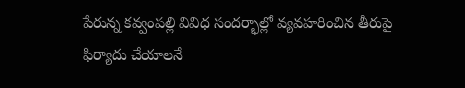పేరున్న కవ్వంపల్లి వివిధ సందర్భాల్లో వ్యవహరించిన తీరుపై ఫిర్యాదు చేయాలనే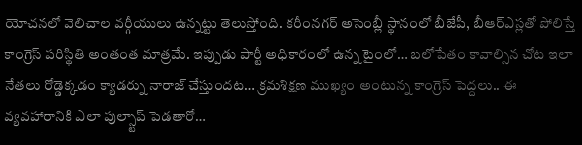యోచనలో వెలిచాల వర్గీయులు ఉన్నట్టు తెలుస్తోంది. కరీంనగర్ అసెంబ్లీ స్థానంలో బీజేపీ, బీఆర్ఎస్లతో పోలిస్తే కాంగ్రెస్ పరిస్థితి అంతంత మాత్రమే. ఇప్పుడు పార్టీ అధికారంలో ఉన్న టైంలో… బలోపేతం కావాల్సిన చోట ఇలా నేతలు రోడ్డెక్కడం క్యాడర్ను నారాజ్ చేస్తుందట… క్రమశిక్షణ ముఖ్యం అంటున్న కాంగ్రెస్ పెద్దలు.. ఈ వ్యవహారానికి ఎలా పుల్స్టాప్ పెడతారో…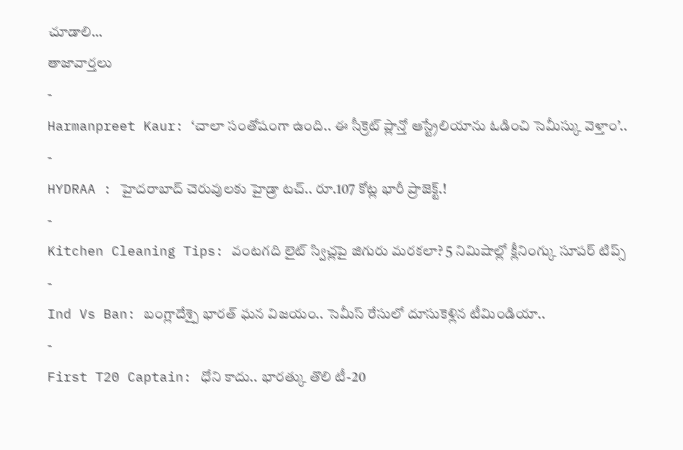చూడాలి…
తాజావార్తలు
-
Harmanpreet Kaur: ‘చాలా సంతోషంగా ఉంది.. ఈ సీక్రెట్ ప్లాన్తో ఆస్ట్రేలియాను ఓడించి సెమీస్కు వెళ్తాం’..
-
HYDRAA : హైదరాబాద్ చెరువులకు హైడ్రా టచ్.. రూ.107 కోట్ల భారీ ప్రాజెక్ట్.!
-
Kitchen Cleaning Tips: వంటగది లైట్ స్విచ్లపై జిగురు మరకలా? 5 నిమిషాల్లో క్లీనింగ్కు సూపర్ టిప్స్
-
Ind Vs Ban: బంగ్లాదేశ్పై భారత్ ఘన విజయం.. సెమీస్ రేసులో దూసుకెళ్లిన టీమిండియా..
-
First T20 Captain: ధోని కాదు.. భారత్కు తొలి టీ-20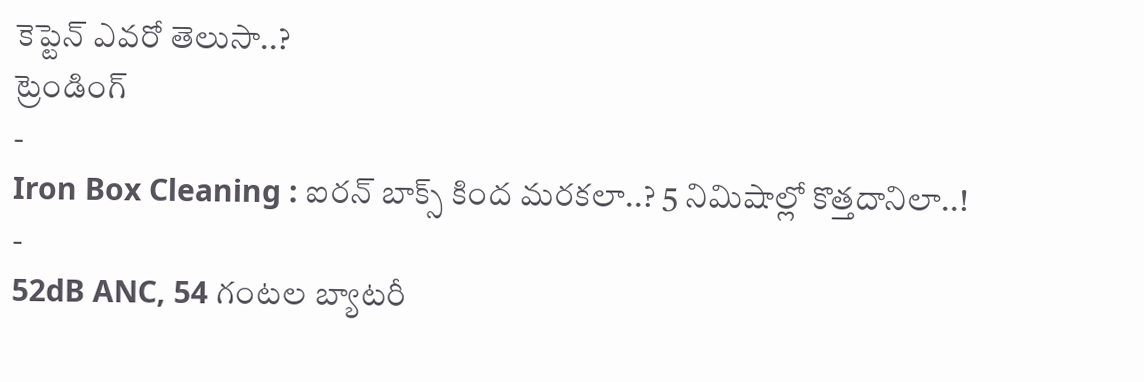కెప్టెన్ ఎవరో తెలుసా..?
ట్రెండింగ్
-
Iron Box Cleaning : ఐరన్ బాక్స్ కింద మరకలా..? 5 నిమిషాల్లో కొత్తదానిలా..!
-
52dB ANC, 54 గంటల బ్యాటరీ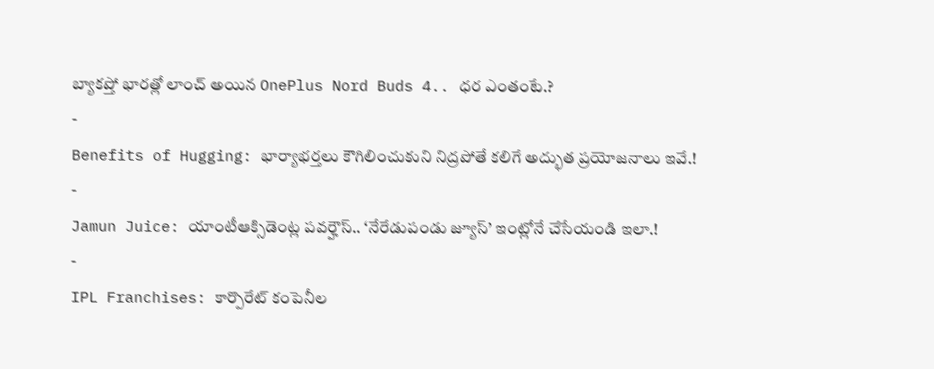బ్యాకప్తో భారత్లో లాంచ్ అయిన OnePlus Nord Buds 4.. ధర ఎంతంటే.?
-
Benefits of Hugging: భార్యాభర్తలు కౌగిలించుకుని నిద్రపోతే కలిగే అద్భుత ప్రయోజనాలు ఇవే.!
-
Jamun Juice: యాంటీఆక్సిడెంట్ల పవర్హౌస్.. ‘నేరేడుపండు జ్యూస్’ ఇంట్లోనే చేసేయండి ఇలా.!
-
IPL Franchises: కార్పొరేట్ కంపెనీల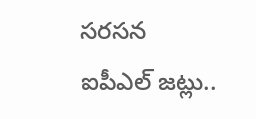సరసన ఐపీఎల్ జట్లు..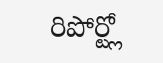రిపోర్ట్లో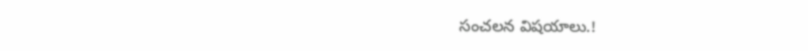సంచలన విషయాలు.!